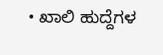• ಖಾಲಿ ಹುದ್ದೆಗಳ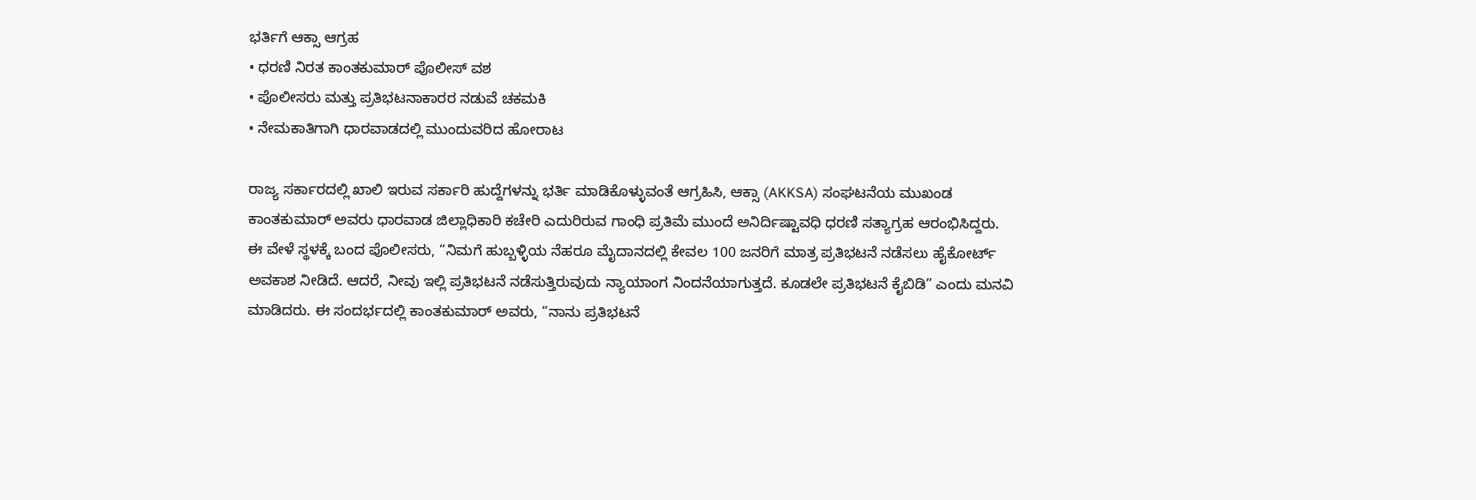ಭರ್ತಿಗೆ ಆಕ್ಸಾ ಆಗ್ರಹ
• ಧರಣಿ ನಿರತ ಕಾಂತಕುಮಾರ್ ಪೊಲೀಸ್ ವಶ
• ಪೊಲೀಸರು ಮತ್ತು ಪ್ರತಿಭಟನಾಕಾರರ ನಡುವೆ ಚಕಮಕಿ
• ನೇಮಕಾತಿಗಾಗಿ ಧಾರವಾಡದಲ್ಲಿ ಮುಂದುವರಿದ ಹೋರಾಟ

ರಾಜ್ಯ ಸರ್ಕಾರದಲ್ಲಿ ಖಾಲಿ ಇರುವ ಸರ್ಕಾರಿ ಹುದ್ದೆಗಳನ್ನು ಭರ್ತಿ ಮಾಡಿಕೊಳ್ಳುವಂತೆ ಆಗ್ರಹಿಸಿ, ಆಕ್ಸಾ (AKKSA) ಸಂಘಟನೆಯ ಮುಖಂಡ ಕಾಂತಕುಮಾರ್ ಅವರು ಧಾರವಾಡ ಜಿಲ್ಲಾಧಿಕಾರಿ ಕಚೇರಿ ಎದುರಿರುವ ಗಾಂಧಿ ಪ್ರತಿಮೆ ಮುಂದೆ ಅನಿರ್ದಿಷ್ಟಾವಧಿ ಧರಣಿ ಸತ್ಯಾಗ್ರಹ ಆರಂಭಿಸಿದ್ದರು.
ಈ ವೇಳೆ ಸ್ಥಳಕ್ಕೆ ಬಂದ ಪೊಲೀಸರು, “ನಿಮಗೆ ಹುಬ್ಬಳ್ಳಿಯ ನೆಹರೂ ಮೈದಾನದಲ್ಲಿ ಕೇವಲ 100 ಜನರಿಗೆ ಮಾತ್ರ ಪ್ರತಿಭಟನೆ ನಡೆಸಲು ಹೈಕೋರ್ಟ್ ಅವಕಾಶ ನೀಡಿದೆ. ಆದರೆ, ನೀವು ಇಲ್ಲಿ ಪ್ರತಿಭಟನೆ ನಡೆಸುತ್ತಿರುವುದು ನ್ಯಾಯಾಂಗ ನಿಂದನೆಯಾಗುತ್ತದೆ. ಕೂಡಲೇ ಪ್ರತಿಭಟನೆ ಕೈಬಿಡಿ” ಎಂದು ಮನವಿ ಮಾಡಿದರು. ಈ ಸಂದರ್ಭದಲ್ಲಿ ಕಾಂತಕುಮಾರ್ ಅವರು, “ನಾನು ಪ್ರತಿಭಟನೆ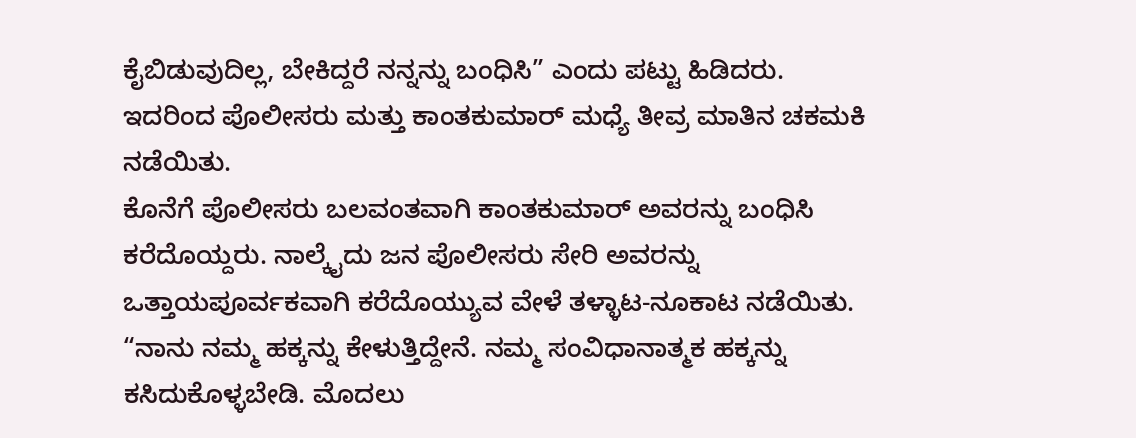ಕೈಬಿಡುವುದಿಲ್ಲ, ಬೇಕಿದ್ದರೆ ನನ್ನನ್ನು ಬಂಧಿಸಿ” ಎಂದು ಪಟ್ಟು ಹಿಡಿದರು. ಇದರಿಂದ ಪೊಲೀಸರು ಮತ್ತು ಕಾಂತಕುಮಾರ್ ಮಧ್ಯೆ ತೀವ್ರ ಮಾತಿನ ಚಕಮಕಿ ನಡೆಯಿತು.
ಕೊನೆಗೆ ಪೊಲೀಸರು ಬಲವಂತವಾಗಿ ಕಾಂತಕುಮಾರ್ ಅವರನ್ನು ಬಂಧಿಸಿ ಕರೆದೊಯ್ದರು. ನಾಲ್ಕೈದು ಜನ ಪೊಲೀಸರು ಸೇರಿ ಅವರನ್ನು ಒತ್ತಾಯಪೂರ್ವಕವಾಗಿ ಕರೆದೊಯ್ಯುವ ವೇಳೆ ತಳ್ಳಾಟ-ನೂಕಾಟ ನಡೆಯಿತು. “ನಾನು ನಮ್ಮ ಹಕ್ಕನ್ನು ಕೇಳುತ್ತಿದ್ದೇನೆ. ನಮ್ಮ ಸಂವಿಧಾನಾತ್ಮಕ ಹಕ್ಕನ್ನು ಕಸಿದುಕೊಳ್ಳಬೇಡಿ. ಮೊದಲು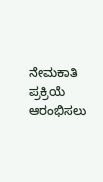ನೇಮಕಾತಿ ಪ್ರಕ್ರಿಯೆ ಆರಂಭಿಸಲು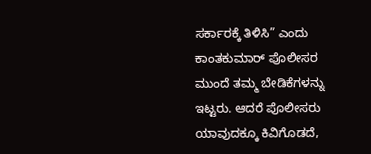ಸರ್ಕಾರಕ್ಕೆ ತಿಳಿಸಿ” ಎಂದು ಕಾಂತಕುಮಾರ್ ಪೊಲೀಸರ ಮುಂದೆ ತಮ್ಮ ಬೇಡಿಕೆಗಳನ್ನು ಇಟ್ಟರು. ಆದರೆ ಪೊಲೀಸರು ಯಾವುದಕ್ಕೂ ಕಿವಿಗೊಡದೆ,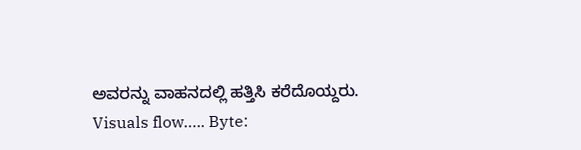ಅವರನ್ನು ವಾಹನದಲ್ಲಿ ಹತ್ತಿಸಿ ಕರೆದೊಯ್ದರು.
Visuals flow….. Byte: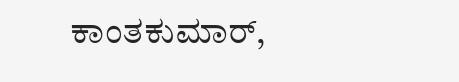ಕಾಂತಕುಮಾರ್,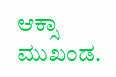ಆಕ್ಸಾ ಮುಖಂಡ.